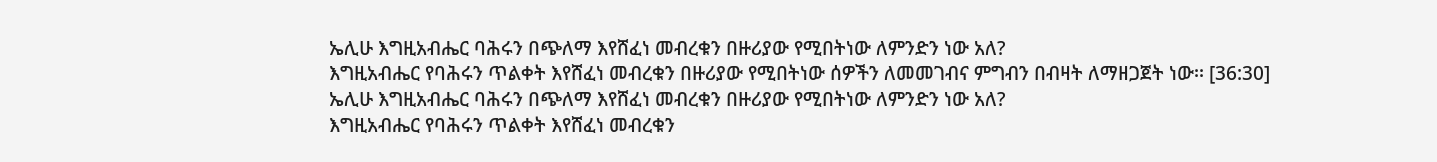ኤሊሁ እግዚአብሔር ባሕሩን በጭለማ እየሸፈነ መብረቁን በዙሪያው የሚበትነው ለምንድን ነው አለ?
እግዚአብሔር የባሕሩን ጥልቀት እየሸፈነ መብረቁን በዙሪያው የሚበትነው ሰዎችን ለመመገብና ምግብን በብዛት ለማዘጋጀት ነው፡፡ [36:30]
ኤሊሁ እግዚአብሔር ባሕሩን በጭለማ እየሸፈነ መብረቁን በዙሪያው የሚበትነው ለምንድን ነው አለ?
እግዚአብሔር የባሕሩን ጥልቀት እየሸፈነ መብረቁን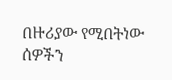በዙሪያው የሚበትነው ሰዎችን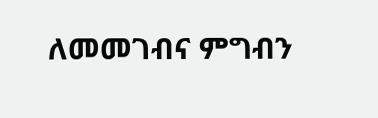ለመመገብና ምግብን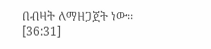በብዛት ለማዘጋጀት ነው፡፡ [36:31]